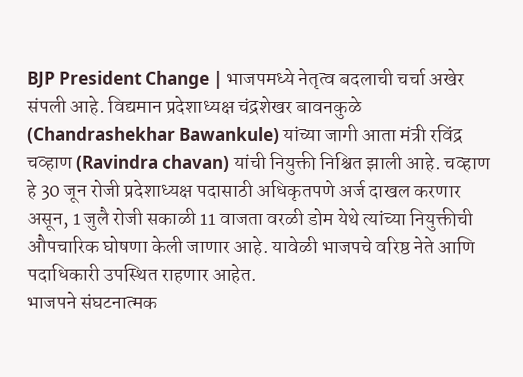BJP President Change | भाजपमध्ये नेतृत्व बदलाची चर्चा अखेर संपली आहे. विद्यमान प्रदेशाध्यक्ष चंद्रशेखर बावनकुळे (Chandrashekhar Bawankule) यांच्या जागी आता मंत्री रविंद्र चव्हाण (Ravindra chavan) यांची नियुक्ती निश्चित झाली आहे. चव्हाण हे 30 जून रोजी प्रदेशाध्यक्ष पदासाठी अधिकृतपणे अर्ज दाखल करणार असून, 1 जुलै रोजी सकाळी 11 वाजता वरळी डोम येथे त्यांच्या नियुक्तीची औपचारिक घोषणा केली जाणार आहे. यावेळी भाजपचे वरिष्ठ नेते आणि पदाधिकारी उपस्थित राहणार आहेत.
भाजपने संघटनात्मक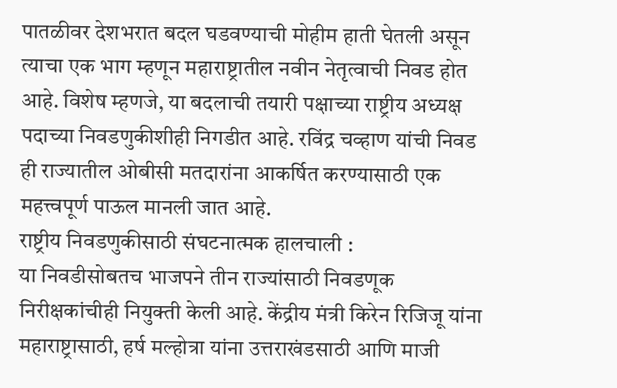पातळीवर देशभरात बदल घडवण्याची मोहीम हाती घेतली असून त्याचा एक भाग म्हणून महाराष्ट्रातील नवीन नेतृत्वाची निवड होत आहे. विशेष म्हणजे, या बदलाची तयारी पक्षाच्या राष्ट्रीय अध्यक्ष पदाच्या निवडणुकीशीही निगडीत आहे. रविंद्र चव्हाण यांची निवड ही राज्यातील ओबीसी मतदारांना आकर्षित करण्यासाठी एक महत्त्वपूर्ण पाऊल मानली जात आहे.
राष्ट्रीय निवडणुकीसाठी संघटनात्मक हालचाली :
या निवडीसोबतच भाजपने तीन राज्यांसाठी निवडणूक निरीक्षकांचीही नियुक्ती केली आहे. केंद्रीय मंत्री किरेन रिजिजू यांना महाराष्ट्रासाठी, हर्ष मल्होत्रा यांना उत्तराखंडसाठी आणि माजी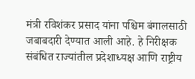मंत्री रविशंकर प्रसाद यांना पश्चिम बंगालसाठी जबाबदारी देण्यात आली आहे. हे निरीक्षक संबंधित राज्यांतील प्रदेशाध्यक्ष आणि राष्ट्रीय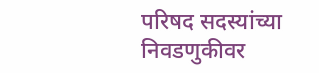परिषद सदस्यांच्या निवडणुकीवर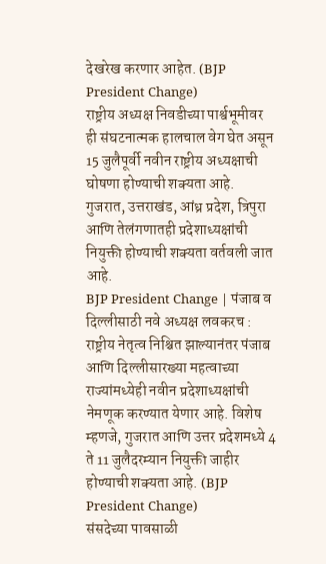देखरेख करणार आहेत. (BJP President Change)
राष्ट्रीय अध्यक्ष निवडीच्या पार्श्वभूमीवर ही संघटनात्मक हालचाल वेग घेत असून 15 जुलैपूर्वी नवीन राष्ट्रीय अध्यक्षाची घोषणा होण्याची शक्यता आहे. गुजरात, उत्तराखंड, आंध्र प्रदेश, त्रिपुरा आणि तेलंगणातही प्रदेशाध्यक्षांची नियुक्ती होण्याची शक्यता वर्तवली जात आहे.
BJP President Change | पंजाब व दिल्लीसाठी नवे अध्यक्ष लवकरच :
राष्ट्रीय नेतृत्व निश्चित झाल्यानंतर पंजाब आणि दिल्लीसारख्या महत्वाच्या राज्यांमध्येही नवीन प्रदेशाध्यक्षांची नेमणूक करण्यात येणार आहे. विशेष म्हणजे, गुजरात आणि उत्तर प्रदेशमध्ये 4 ते 11 जुलैदरम्यान नियुक्ती जाहीर होण्याची शक्यता आहे. (BJP President Change)
संसदेच्या पावसाळी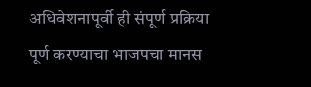अधिवेशनापूर्वी ही संपूर्ण प्रक्रिया पूर्ण करण्याचा भाजपचा मानस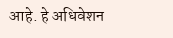आहे. हे अधिवेशन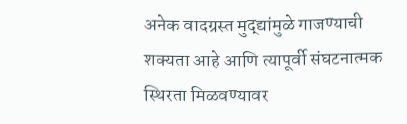अनेक वादग्रस्त मुद्द्यांमुळे गाजण्याची शक्यता आहे आणि त्यापूर्वी संघटनात्मक स्थिरता मिळवण्यावर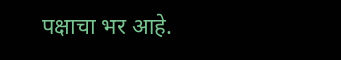पक्षाचा भर आहे.